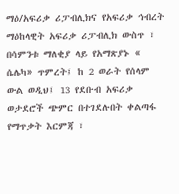ማዕ/አፍሪቃ ሪፓብሊክና የአፍሪቃ ኅብረት
ማዕከላዊት አፍሪቃ ሪፓብሊክ ውስጥ ፣ በሳምንቱ ማለቂያ ላይ የአማጽያኑ « ሴሌካ» ጥምረት፤ ከ 2 ወራት የሰላም ውል ወዲህ፤ 13 የደቡብ አፍሪቃ ወታደሮች ጭምር በተገደሉበት ቀልጣፋ የማጥቃት እርምጃ ፣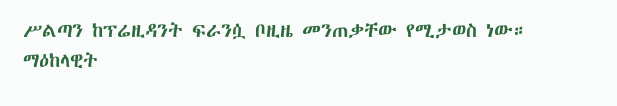ሥልጣን ከፕሬዚዳንት ፍራንሷ ቦዚዜ መንጠቃቸው የሚታወስ ነው።
ማዕከላዊት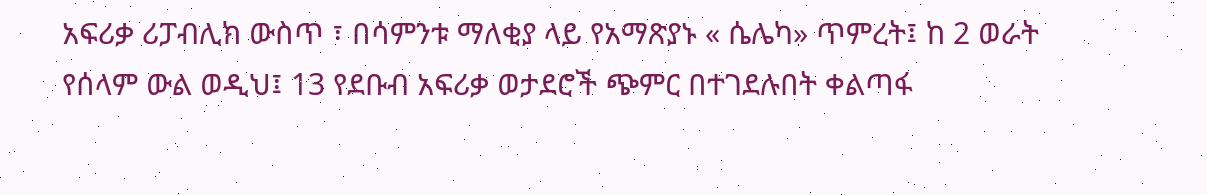አፍሪቃ ሪፓብሊክ ውስጥ ፣ በሳምንቱ ማለቂያ ላይ የአማጽያኑ « ሴሌካ» ጥምረት፤ ከ 2 ወራት የሰላም ውል ወዲህ፤ 13 የደቡብ አፍሪቃ ወታደሮች ጭምር በተገደሉበት ቀልጣፋ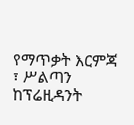የማጥቃት እርምጃ ፣ ሥልጣን ከፕሬዚዳንት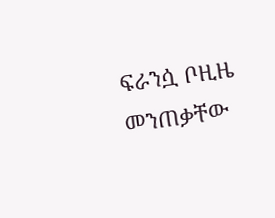ፍራንሷ ቦዚዜ መንጠቃቸው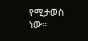የሚታወስ ነው።